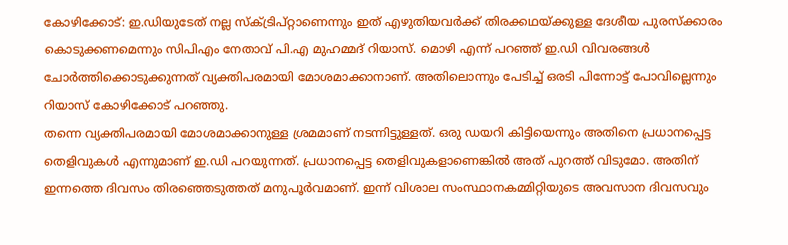കോഴിക്കോട്: ഇ.ഡിയുടേത് നല്ല സ്ക്ട്രിപ്റ്റാണെന്നും ഇത് എഴുതിയവർക്ക് തിരക്കഥയ്ക്കുള്ള ദേശീയ പുരസ്ക്കാരം കൊടുക്കണമെന്നും സിപിഎം നേതാവ് പി.എ മുഹമ്മദ് റിയാസ്. മൊഴി എന്ന് പറഞ്ഞ് ഇ.ഡി വിവരങ്ങൾ ചോർത്തിക്കൊടുക്കുന്നത് വ്യക്തിപരമായി മോശമാക്കാനാണ്. അതിലൊന്നും പേടിച്ച് ഒരടി പിന്നോട്ട് പോവില്ലെന്നും റിയാസ് കോഴിക്കോട് പറഞ്ഞു.
തന്നെ വ്യക്തിപരമായി മോശമാക്കാനുള്ള ശ്രമമാണ് നടന്നിട്ടുള്ളത്. ഒരു ഡയറി കിട്ടിയെന്നും അതിനെ പ്രധാനപ്പെട്ട തെളിവുകൾ എന്നുമാണ് ഇ.ഡി പറയുന്നത്. പ്രധാനപ്പെട്ട തെളിവുകളാണെങ്കിൽ അത് പുറത്ത് വിടുമോ. അതിന് ഇന്നത്തെ ദിവസം തിരഞ്ഞെടുത്തത് മനുപൂർവമാണ്. ഇന്ന് വിശാല സംസ്ഥാനകമ്മിറ്റിയുടെ അവസാന ദിവസവും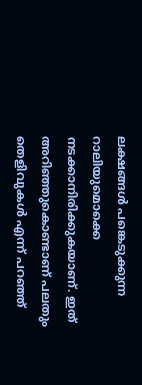ലക്ഷങ്ങൾ പങ്കെടുക്കുന്ന റാലിയുമൊക്കെ നടക്കാനിരിക്കുകയാണ്. ഇത് അറിഞ്ഞുകൊണ്ടാണ് പലതും തെളിവുകൾ എന്ന് പറഞ്ഞ്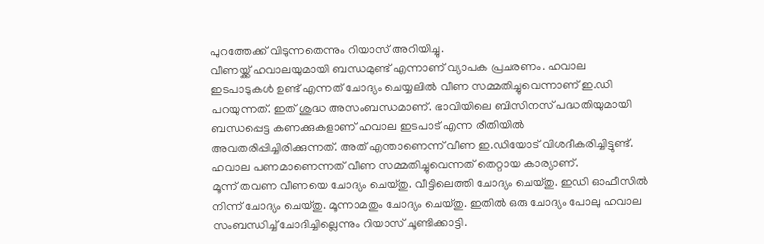പുറത്തേക്ക് വിടുന്നതെന്നും റിയാസ് അറിയിച്ചു.
വീണയ്ക്ക് ഹവാലയുമായി ബന്ധമുണ്ട് എന്നാണ് വ്യാപക പ്രചരണം. ഹവാല ഇടപാടുകൾ ഉണ്ട് എന്നത് ചോദ്യം ചെയ്യലിൽ വീണ സമ്മതിച്ചുവെന്നാണ് ഇ.ഡി പറയുന്നത്. ഇത് ശുദ്ധ അസംബന്ധമാണ്. ഭാവിയിലെ ബിസിനസ് പദ്ധതിയുമായി ബന്ധപ്പെട്ട കണക്കുകളാണ് ഹവാല ഇടപാട് എന്ന രീതിയിൽ അവതരിപ്പിച്ചിരിക്കുന്നത്. അത് എന്താണെന്ന് വീണ ഇ.ഡിയോട് വിശദീകരിച്ചിട്ടുണ്ട്. ഹവാല പണമാണെന്നത് വീണ സമ്മതിച്ചുവെന്നത് തെറ്റായ കാര്യാണ്.
മൂന്ന് തവണ വീണയെ ചോദ്യം ചെയ്തു. വീട്ടിലെത്തി ചോദ്യം ചെയ്തു. ഇഡി ഓഫീസിൽ നിന്ന് ചോദ്യം ചെയ്തു. മൂന്നാമതും ചോദ്യം ചെയ്തു. ഇതിൽ ഒരു ചോദ്യം പോലു ഹവാല സംബന്ധിച്ച് ചോദിച്ചില്ലെന്നും റിയാസ് ചൂണ്ടിക്കാട്ടി.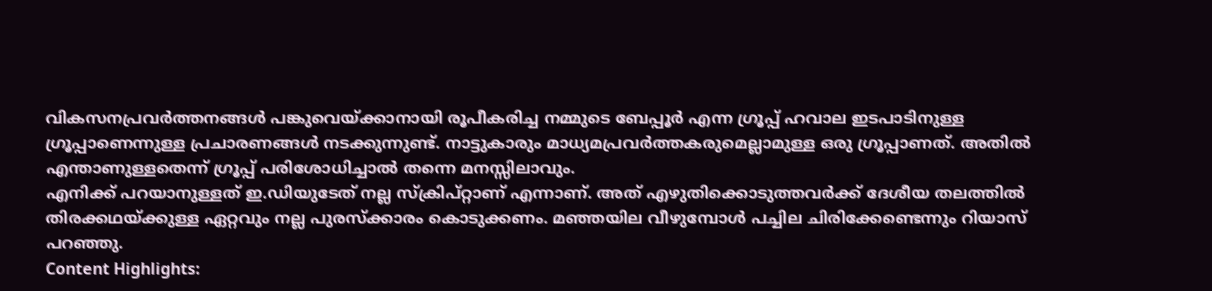വികസനപ്രവർത്തനങ്ങൾ പങ്കുവെയ്ക്കാനായി രൂപീകരിച്ച നമ്മുടെ ബേപ്പൂർ എന്ന ഗ്രൂപ്പ് ഹവാല ഇടപാടിനുള്ള ഗ്രൂപ്പാണെന്നുള്ള പ്രചാരണങ്ങൾ നടക്കുന്നുണ്ട്. നാട്ടുകാരും മാധ്യമപ്രവർത്തകരുമെല്ലാമുള്ള ഒരു ഗ്രൂപ്പാണത്. അതിൽ എന്താണുള്ളതെന്ന് ഗ്രൂപ്പ് പരിശോധിച്ചാൽ തന്നെ മനസ്സിലാവും.
എനിക്ക് പറയാനുള്ളത് ഇ.ഡിയുടേത് നല്ല സ്ക്രിപ്റ്റാണ് എന്നാണ്. അത് എഴുതിക്കൊടുത്തവർക്ക് ദേശീയ തലത്തിൽ തിരക്കഥയ്ക്കുള്ള ഏറ്റവും നല്ല പുരസ്ക്കാരം കൊടുക്കണം. മഞ്ഞയില വീഴുമ്പോൾ പച്ചില ചിരിക്കേണ്ടെന്നും റിയാസ് പറഞ്ഞു.
Content Highlights: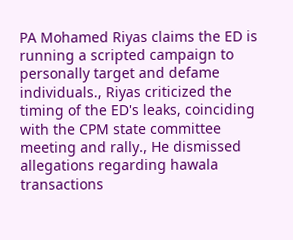PA Mohamed Riyas claims the ED is running a scripted campaign to personally target and defame individuals., Riyas criticized the timing of the ED's leaks, coinciding with the CPM state committee meeting and rally., He dismissed allegations regarding hawala transactions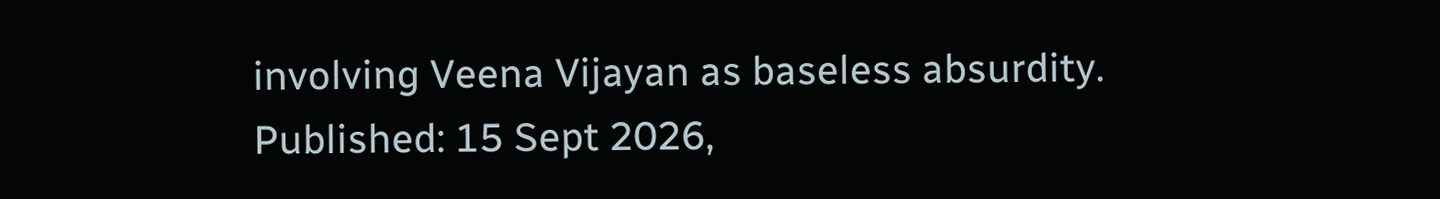involving Veena Vijayan as baseless absurdity.
Published: 15 Sept 2026,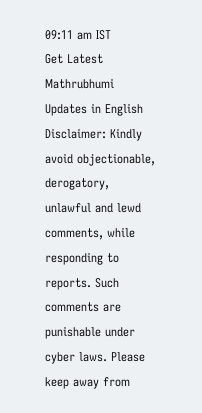09:11 am IST
Get Latest Mathrubhumi Updates in English
Disclaimer: Kindly avoid objectionable, derogatory, unlawful and lewd comments, while responding to reports. Such comments are punishable under cyber laws. Please keep away from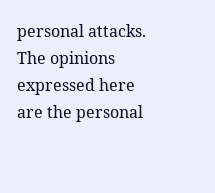personal attacks. The opinions expressed here are the personal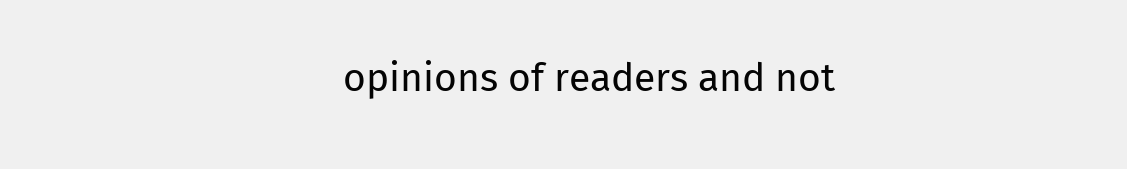opinions of readers and not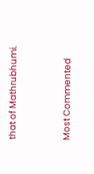that of Mathrubhumi.


Most Commented